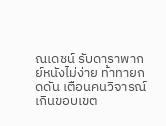ณเดชน์ รับดาราพากย์หนังไม่ง่าย ท้าทายกดดัน เตือนคนวิจารณ์เกินขอบเขต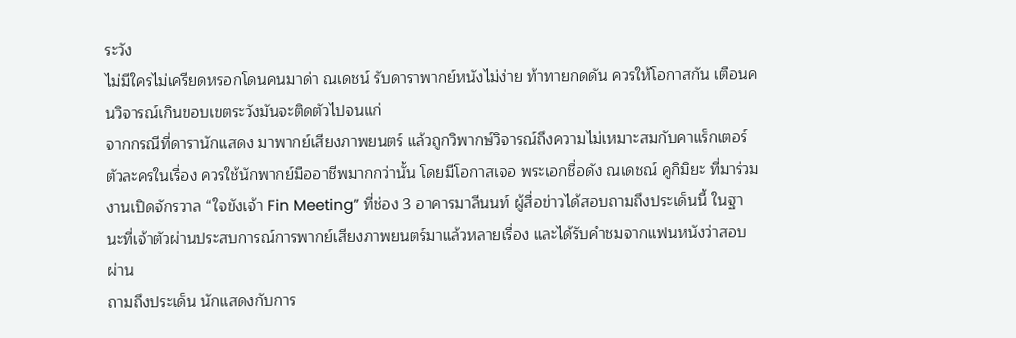ระวัง
ไม่มีใครไม่เครียดหรอกโดนคนมาด่า ณเดชน์ รับดาราพากย์หนังไม่ง่าย ท้าทายกดดัน ควรให้โอกาสกัน เตือนคนวิจารณ์เกินขอบเขตระวังมันจะติดตัวไปจนแก่
จากกรณีที่ดารานักแสดง มาพากย์เสียงภาพยนตร์ แล้วถูกวิพากษ์วิจารณ์ถึงความไม่เหมาะสมกับคาแร็กเตอร์ตัวละครในเรื่อง ควรใช้นักพากย์มืออาชีพมากกว่านั้น โดยมีโอกาสเจอ พระเอกชื่อดัง ณเดชณ์ คูกิมิยะ ที่มาร่วมงานเปิดจักรวาล “ใจขังเจ้า Fin Meeting” ที่ช่อง 3 อาคารมาลีนนท์ ผู้สื่อข่าวได้สอบถามถึงประเด็นนี้ ในฐานะที่เจ้าตัวผ่านประสบการณ์การพากย์เสียงภาพยนตร์มาแล้วหลายเรื่อง และได้รับคำชมจากแฟนหนังว่าสอบผ่าน
ถามถึงประเด็น นักแสดงกับการ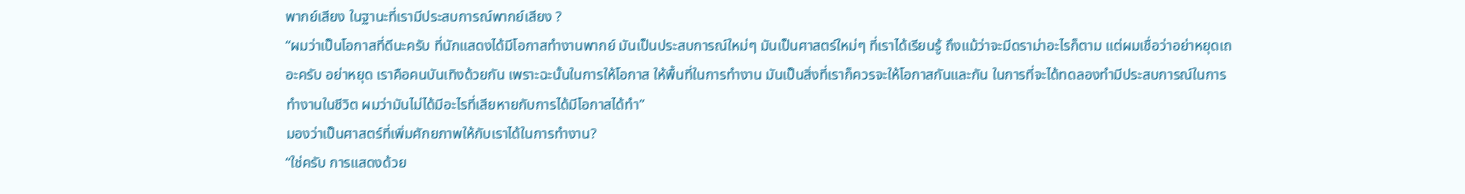พากย์เสียง ในฐานะที่เรามีประสบการณ์พากย์เสียง ?
“ผมว่าเป็นโอกาสที่ดีนะครับ ที่นักแสดงได้มีโอกาสทำงานพากย์ มันเป็นประสบการณ์ใหม่ๆ มันเป็นศาสตร์ใหม่ๆ ที่เราได้เรียนรู้ ถึงแม้ว่าจะมีดราม่าอะไรก็ตาม แต่ผมเชื่อว่าอย่าหยุดเถอะครับ อย่าหยุด เราคือคนบันเทิงด้วยกัน เพราะฉะนั้นในการให้โอกาส ให้พื้นที่ในการทำงาน มันเป็นสิ่งที่เราก็ควรจะให้โอกาสกันและกัน ในการที่จะได้ทดลองทำมีประสบการณ์ในการทำงานในชีวิต ผมว่ามันไม่ได้มีอะไรที่เสียหายกับการได้มีโอกาสได้ทำ”
มองว่าเป็นศาสตร์ที่เพิ่มศักยภาพให้กับเราได้ในการทำงาน?
“ใช่ครับ การแสดงด้วย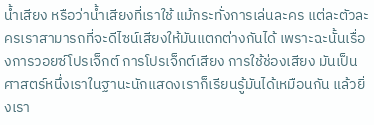น้ำเสียง หรือว่าน้ำเสียงที่เราใช้ แม้กระทั่งการเล่นละคร แต่ละตัวละครเราสามารถที่จะดีไซน์เสียงให้มันแตกต่างกันได้ เพราะฉะนั้นเรื่องการวอยซ์โปรเจ็กต์ การโปรเจ็กต์เสียง การใช้ช่องเสียง มันเป็นศาสตร์หนึ่งเราในฐานะนักแสดงเราก็เรียนรู้มันได้เหมือนกัน แล้วยิ่งเรา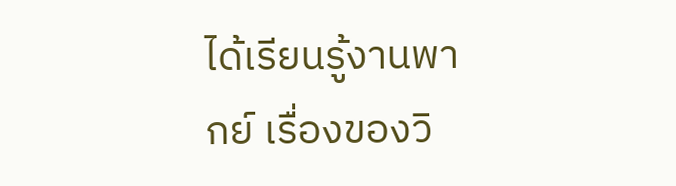ได้เรียนรู้งานพากย์ เรื่องของวิ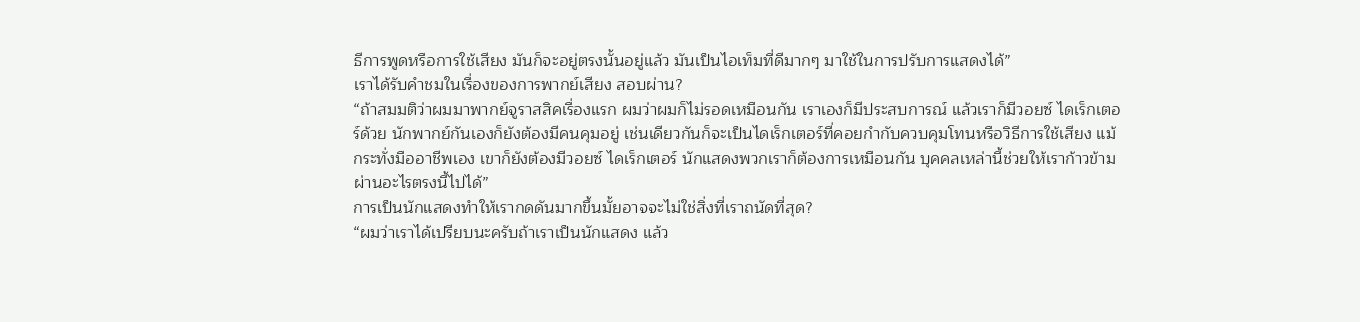ธีการพูดหรือการใช้เสียง มันก็จะอยู่ตรงนั้นอยู่แล้ว มันเป็นไอเท็มที่ดีมากๆ มาใช้ในการปรับการแสดงได้”
เราได้รับคำชมในเรื่องของการพากย์เสียง สอบผ่าน?
“ถ้าสมมติว่าผมมาพากย์จูราสสิคเรื่องแรก ผมว่าผมก็ไม่รอดเหมือนกัน เราเองก็มีประสบการณ์ แล้วเราก็มีวอยซ์ ไดเร็กเตอร์ด้วย นักพากย์กันเองก็ยังต้องมีคนคุมอยู่ เช่นเดียวกันก็จะเป็นไดเร็กเตอร์ที่คอยกำกับควบคุมโทนหรือวิธีการใช้เสียง แม้กระทั่งมืออาชีพเอง เขาก็ยังต้องมีวอยซ์ ไดเร็กเตอร์ นักแสดงพวกเราก็ต้องการเหมือนกัน บุคคลเหล่านี้ช่วยให้เราก้าวข้ามผ่านอะไรตรงนี้ไปได้”
การเป็นนักแสดงทำให้เรากดดันมากขึ้นมั้ยอาจจะไม่ใช่สิ่งที่เราถนัดที่สุด?
“ผมว่าเราได้เปรียบนะครับถ้าเราเป็นนักแสดง แล้ว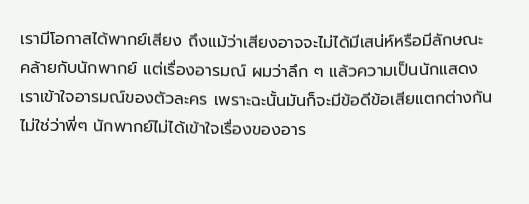เรามีโอกาสได้พากย์เสียง ถึงแม้ว่าเสียงอาจจะไม่ได้มีเสน่ห์หรือมีลักษณะคล้ายกับนักพากย์ แต่เรื่องอารมณ์ ผมว่าลึก ๆ แล้วความเป็นนักแสดงเราเข้าใจอารมณ์ของตัวละคร เพราะฉะนั้นมันก็จะมีข้อดีข้อเสียแตกต่างกัน ไม่ใช่ว่าพี่ๆ นักพากย์ไม่ได้เข้าใจเรื่องของอาร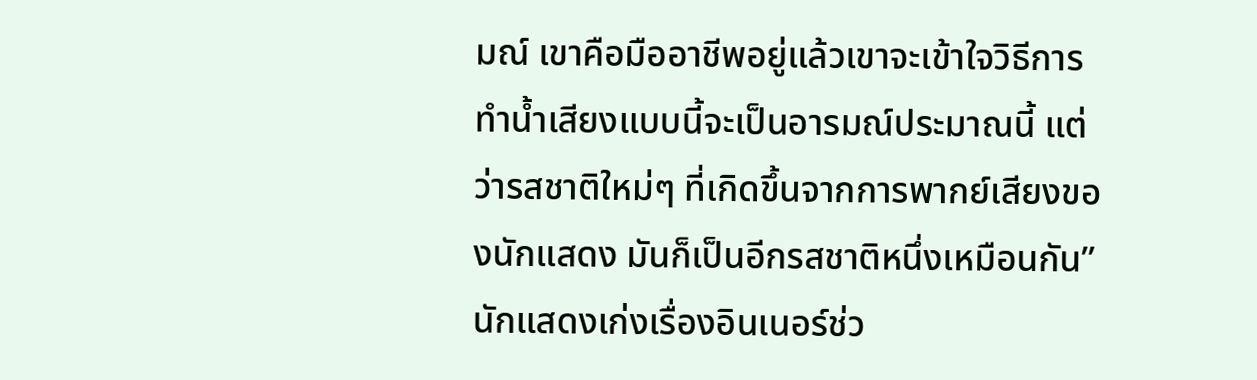มณ์ เขาคือมืออาชีพอยู่แล้วเขาจะเข้าใจวิธีการทำน้ำเสียงแบบนี้จะเป็นอารมณ์ประมาณนี้ แต่ว่ารสชาติใหม่ๆ ที่เกิดขึ้นจากการพากย์เสียงของนักแสดง มันก็เป็นอีกรสชาติหนึ่งเหมือนกัน”
นักแสดงเก่งเรื่องอินเนอร์ช่ว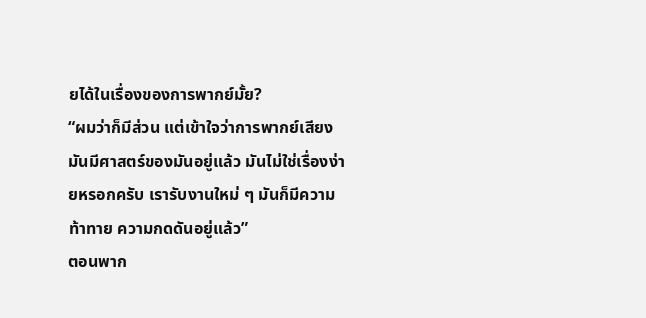ยได้ในเรื่องของการพากย์มั้ย?
“ผมว่าก็มีส่วน แต่เข้าใจว่าการพากย์เสียงมันมีศาสตร์ของมันอยู่แล้ว มันไม่ใช่เรื่องง่ายหรอกครับ เรารับงานใหม่ ๆ มันก็มีความท้าทาย ความกดดันอยู่แล้ว”
ตอนพาก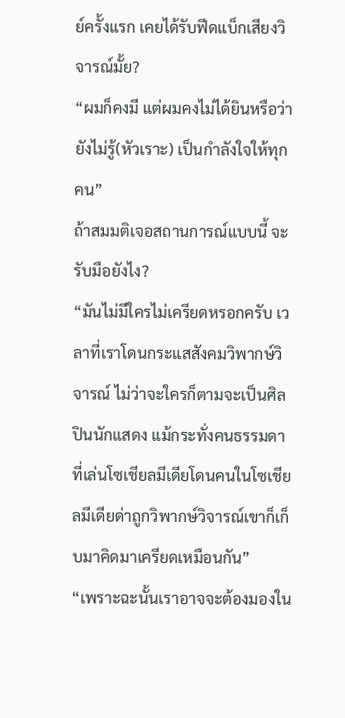ย์ครั้งแรก เคยได้รับฟีดแบ็กเสียงวิจารณ์มั้ย?
“ผมก็คงมี แต่ผมคงไม่ได้ยินหรือว่ายังไม่รู้(หัวเราะ) เป็นกำลังใจให้ทุกคน”
ถ้าสมมติเจอสถานการณ์แบบนี้ จะรับมือยังไง?
“มันไม่มีใครไม่เครียดหรอกครับ เวลาที่เราโดนกระแสสังคมวิพากษ์วิจารณ์ ไม่ว่าจะใครก็ตามจะเป็นศิลปินนักแสดง แม้กระทั่งคนธรรมดาที่เล่นโซเชียลมีเดียโดนคนในโซเชียลมีเดียด่าถูกวิพากษ์วิจารณ์เขาก็เก็บมาคิดมาเครียดเหมือนกัน”
“เพราะฉะนั้นเราอาจจะต้องมองใน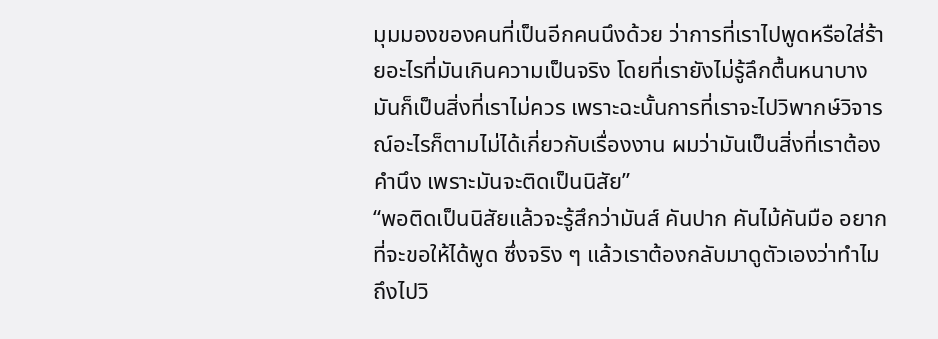มุมมองของคนที่เป็นอีกคนนึงด้วย ว่าการที่เราไปพูดหรือใส่ร้ายอะไรที่มันเกินความเป็นจริง โดยที่เรายังไม่รู้ลึกตื้นหนาบาง มันก็เป็นสิ่งที่เราไม่ควร เพราะฉะนั้นการที่เราจะไปวิพากษ์วิจารณ์อะไรก็ตามไม่ได้เกี่ยวกับเรื่องงาน ผมว่ามันเป็นสิ่งที่เราต้องคำนึง เพราะมันจะติดเป็นนิสัย”
“พอติดเป็นนิสัยแล้วจะรู้สึกว่ามันส์ คันปาก คันไม้คันมือ อยากที่จะขอให้ได้พูด ซึ่งจริง ๆ แล้วเราต้องกลับมาดูตัวเองว่าทำไมถึงไปวิ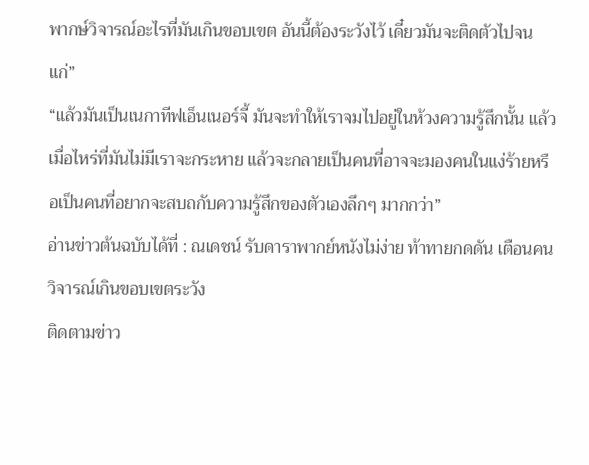พากษ์วิจารณ์อะไรที่มันเกินขอบเขต อันนี้ต้องระวังไว้ เดี๋ยวมันจะติดตัวไปจนแก่”
“แล้วมันเป็นเนกาทีฟเอ็นเนอร์จี้ มันจะทำให้เราจมไปอยู่ในห้วงความรู้สึกนั้น แล้วเมื่อไหร่ที่มันไม่มีเราจะกระหาย แล้วจะกลายเป็นคนที่อาจจะมองคนในแง่ร้ายหรือเป็นคนที่อยากจะสบถกับความรู้สึกของตัวเองลึกๆ มากกว่า”
อ่านข่าวต้นฉบับได้ที่ : ณเดชน์ รับดาราพากย์หนังไม่ง่าย ท้าทายกดดัน เตือนคนวิจารณ์เกินขอบเขตระวัง
ติดตามข่าว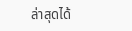ล่าสุดได้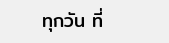ทุกวัน ที่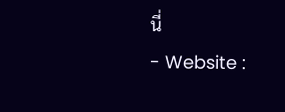นี่
- Website :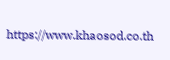https://www.khaosod.co.th